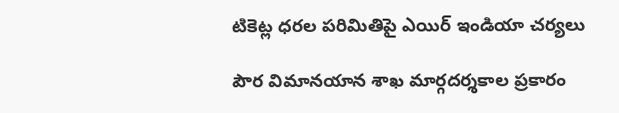టికెట్ల ధరల పరిమితిపై ఎయిర్ ఇండియా చర్యలు

పౌర విమానయాన శాఖ మార్గదర్శకాల ప్రకారం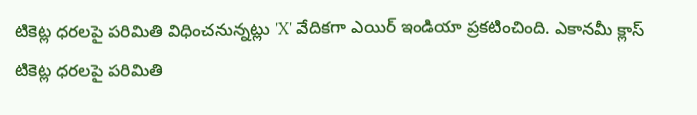టికెట్ల ధరలపై పరిమితి విధించనున్నట్లు 'X' వేదికగా ఎయిర్ ఇండియా ప్రకటించింది. ఎకానమీ క్లాస్ టికెట్ల ధరలపై పరిమితి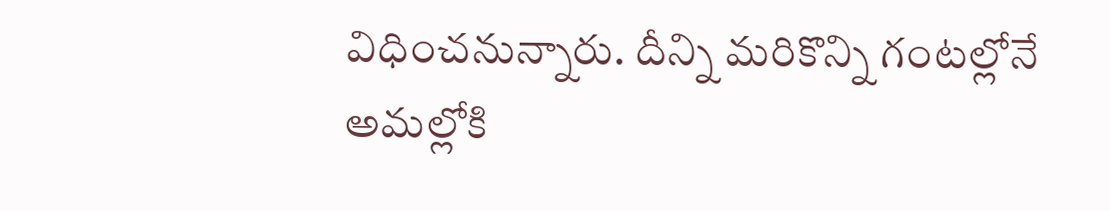విధించనున్నారు. దీన్ని మరికొన్ని గంటల్లోనే అమల్లోకి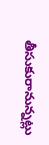తీసుకురానున్నట్లు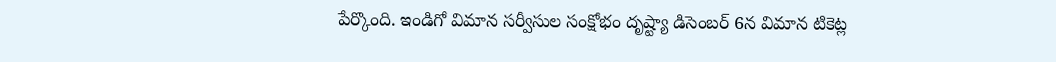పేర్కొంది. ఇండిగో విమాన సర్వీసుల సంక్షోభం దృష్ట్యా డిసెంబర్ 6న విమాన టికెట్ల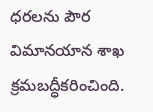ధరలను పౌర విమానయాన శాఖ క్రమబద్ధీకరించింది.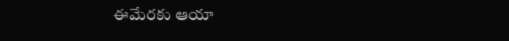ఈమేరకు ఆయా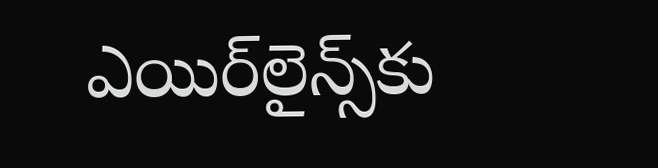ఎయిర్‌లైన్స్‌కు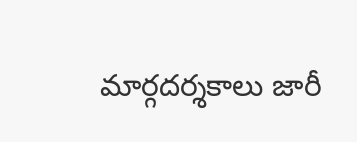మార్గదర్శకాలు జారీ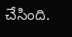చేసింది.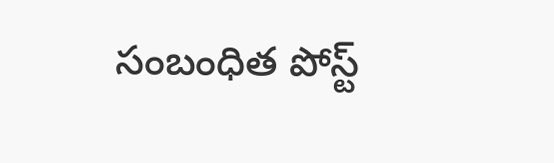సంబంధిత పోస్ట్